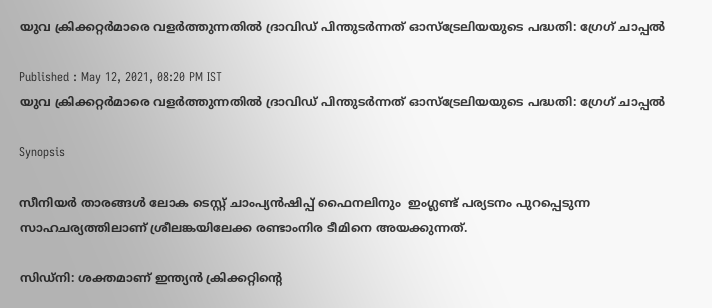യുവ ക്രിക്കറ്റര്‍മാരെ വളര്‍ത്തുന്നതില്‍ ദ്രാവിഡ് പിന്തുടര്‍ന്നത് ഓസ്‌ട്രേലിയയുടെ പദ്ധതി: ഗ്രേഗ് ചാപ്പല്‍

Published : May 12, 2021, 08:20 PM IST
യുവ ക്രിക്കറ്റര്‍മാരെ വളര്‍ത്തുന്നതില്‍ ദ്രാവിഡ് പിന്തുടര്‍ന്നത് ഓസ്‌ട്രേലിയയുടെ പദ്ധതി: ഗ്രേഗ് ചാപ്പല്‍

Synopsis

സീനിയര്‍ താരങ്ങള്‍ ലോക ടെസ്റ്റ് ചാംപ്യന്‍ഷിപ്പ് ഫൈനലിനും  ഇംഗ്ലണ്ട് പര്യടനം പുറപ്പെടുന്ന സാഹചര്യത്തിലാണ് ശ്രീലങ്കയിലേക്ക രണ്ടാംനിര ടീമിനെ അയക്കുന്നത്.

സിഡ്‌നി: ശക്തമാണ് ഇന്ത്യന്‍ ക്രിക്കറ്റിന്റെ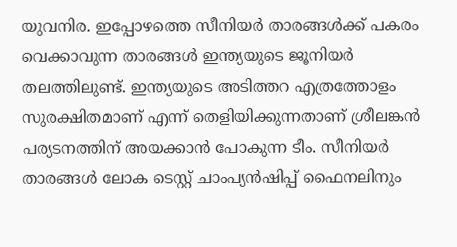യുവനിര. ഇപ്പോഴത്തെ സീനിയര്‍ താരങ്ങള്‍ക്ക് പകരം വെക്കാവുന്ന താരങ്ങള്‍ ഇന്ത്യയുടെ ജൂനിയര്‍ തലത്തിലുണ്ട്. ഇന്ത്യയുടെ അടിത്തറ എത്രത്തോളം സുരക്ഷിതമാണ് എന്ന് തെളിയിക്കുന്നതാണ് ശ്രീലങ്കന്‍ പര്യടനത്തിന് അയക്കാന്‍ പോകുന്ന ടീം. സീനിയര്‍ താരങ്ങള്‍ ലോക ടെസ്റ്റ് ചാംപ്യന്‍ഷിപ്പ് ഫൈനലിനും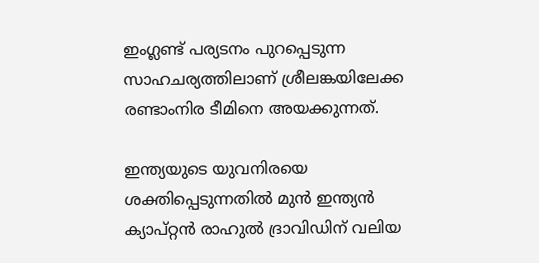ഇംഗ്ലണ്ട് പര്യടനം പുറപ്പെടുന്ന സാഹചര്യത്തിലാണ് ശ്രീലങ്കയിലേക്ക രണ്ടാംനിര ടീമിനെ അയക്കുന്നത്.

ഇന്ത്യയുടെ യുവനിരയെ ശക്തിപ്പെടുന്നതില്‍ മുന്‍ ഇന്ത്യന്‍ ക്യാപ്റ്റന്‍ രാഹുല്‍ ദ്രാവിഡിന് വലിയ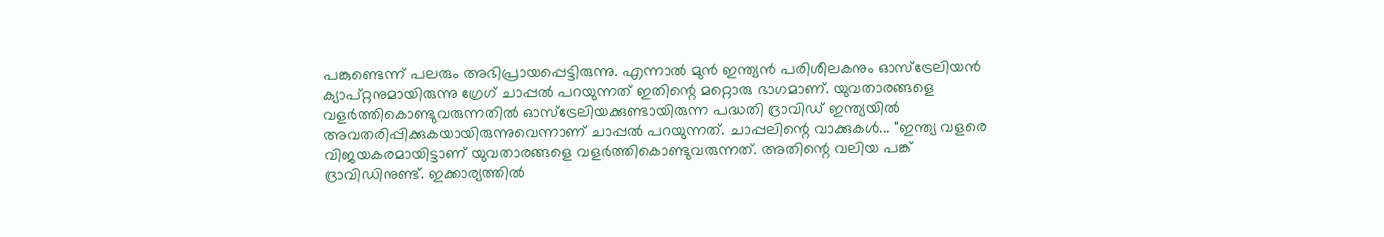പങ്കുണ്ടെന്ന് പലരും അഭിപ്രായപ്പെട്ടിരുന്നു. എന്നാല്‍ മുന്‍ ഇന്ത്യന്‍ പരിശീലകനും ഓസ്‌ട്രേലിയന്‍ ക്യാപ്റ്റനുമായിരുന്നു ഗ്രേഗ് ചാപ്പല്‍ പറയുന്നത് ഇതിന്റെ മറ്റൊരു ഭാഗമാണ്. യുവതാരങ്ങളെ വളര്‍ത്തികൊണ്ടുവരുന്നതില്‍ ഓസ്‌ട്രേലിയക്കുണ്ടായിരുന്ന പദ്ധതി ദ്രാവിഡ് ഇന്ത്യയില്‍ അവതരിപ്പിക്കുകയായിരുന്നുവെന്നാണ് ചാപ്പല്‍ പറയുന്നത്. ചാപ്പലിന്റെ വാക്കുകള്‍... ''ഇന്ത്യ വളരെ വിജയകരമായിട്ടാണ് യുവതാരങ്ങളെ വളര്‍ത്തികൊണ്ടുവരുന്നത്. അതിന്റെ വലിയ പങ്ക് ദ്രാവിഡിനുണ്ട്. ഇക്കാര്യത്തില്‍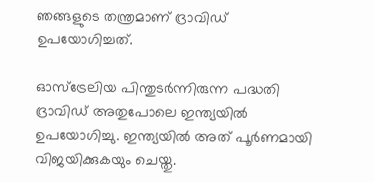ഞങ്ങളുടെ തന്ത്രമാണ് ദ്രാവിഡ് ഉപയോഗിച്ചത്.

ഓസ്‌ട്രേലിയ പിന്തുടര്‍ന്നിരുന്ന പദ്ധതി ദ്രാവിഡ് അതുപോലെ ഇന്ത്യയില്‍ ഉപയോഗിച്ചു. ഇന്ത്യയില്‍ അത് പൂര്‍ണമായി വിജയിക്കുകയും ചെയ്തു.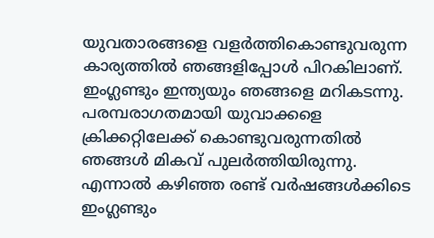യുവതാരങ്ങളെ വളര്‍ത്തികൊണ്ടുവരുന്ന കാര്യത്തില്‍ ഞങ്ങളിപ്പോള്‍ പിറകിലാണ്. ഇംഗ്ലണ്ടും ഇന്ത്യയും ഞങ്ങളെ മറികടന്നു. പരമ്പരാഗതമായി യുവാക്കളെ ക്രിക്കറ്റിലേക്ക് കൊണ്ടുവരുന്നതില്‍ ഞങ്ങള്‍ മികവ് പുലര്‍ത്തിയിരുന്നു. എന്നാല്‍ കഴിഞ്ഞ രണ്ട് വര്‍ഷങ്ങള്‍ക്കിടെ ഇംഗ്ലണ്ടും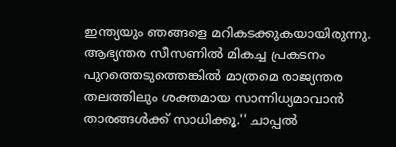ഇന്ത്യയും ഞങ്ങളെ മറികടക്കുകയായിരുന്നു. ആഭ്യന്തര സീസണില്‍ മികച്ച പ്രകടനം പുറത്തെടുത്തെങ്കില്‍ മാത്രമെ രാജ്യന്തര തലത്തിലും ശക്തമായ സാന്നിധ്യമാവാന്‍ താരങ്ങള്‍ക്ക് സാധിക്കൂ.'' ചാപ്പല്‍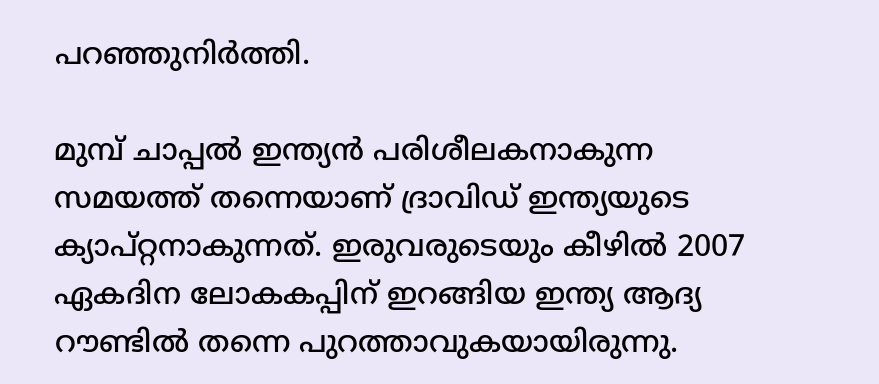പറഞ്ഞുനിര്‍ത്തി.

മുമ്പ് ചാപ്പല്‍ ഇന്ത്യന്‍ പരിശീലകനാകുന്ന സമയത്ത് തന്നെയാണ് ദ്രാവിഡ് ഇന്ത്യയുടെ ക്യാപ്റ്റനാകുന്നത്. ഇരുവരുടെയും കീഴില്‍ 2007 ഏകദിന ലോകകപ്പിന് ഇറങ്ങിയ ഇന്ത്യ ആദ്യ റൗണ്ടില്‍ തന്നെ പുറത്താവുകയായിരുന്നു.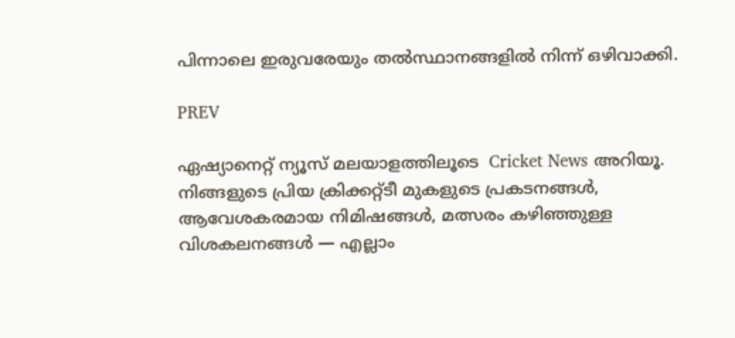പിന്നാലെ ഇരുവരേയും തല്‍സ്ഥാനങ്ങളില്‍ നിന്ന് ഒഴിവാക്കി.

PREV

ഏഷ്യാനെറ്റ് ന്യൂസ് മലയാളത്തിലൂടെ  Cricket News അറിയൂ.  നിങ്ങളുടെ പ്രിയ ക്രിക്കറ്റ്ടീ മുകളുടെ പ്രകടനങ്ങൾ, ആവേശകരമായ നിമിഷങ്ങൾ, മത്സരം കഴിഞ്ഞുള്ള വിശകലനങ്ങൾ — എല്ലാം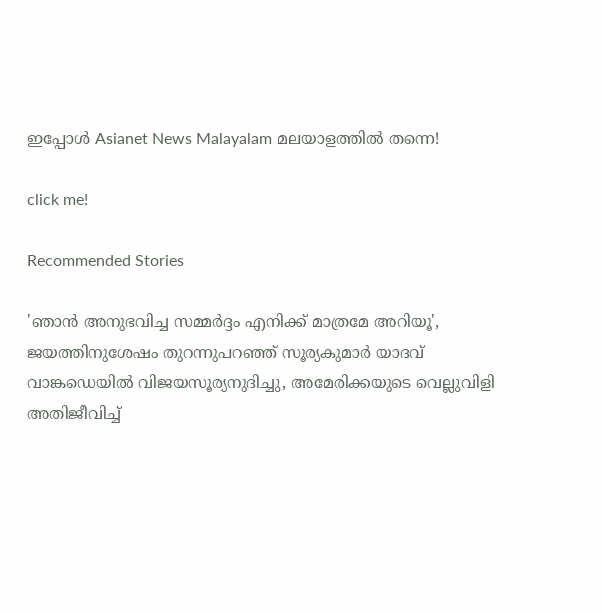ഇപ്പോൾ Asianet News Malayalam മലയാളത്തിൽ തന്നെ!

click me!

Recommended Stories

'ഞാന്‍ അനുഭവിച്ച സമ്മര്‍ദ്ദം എനിക്ക് മാത്രമേ അറിയൂ', ജയത്തിനുശേഷം തുറന്നുപറഞ്ഞ് സൂര്യകുമാർ യാദവ്
വാങ്കഡെയില്‍ വിജയസൂര്യനുദിച്ചു, അമേരിക്കയുടെ വെല്ലുവിളി അതിജീവിച്ച്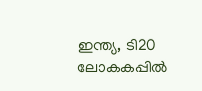ഇന്ത്യ, ടി20 ലോകകപ്പില്‍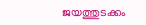ജയത്തുടക്കം